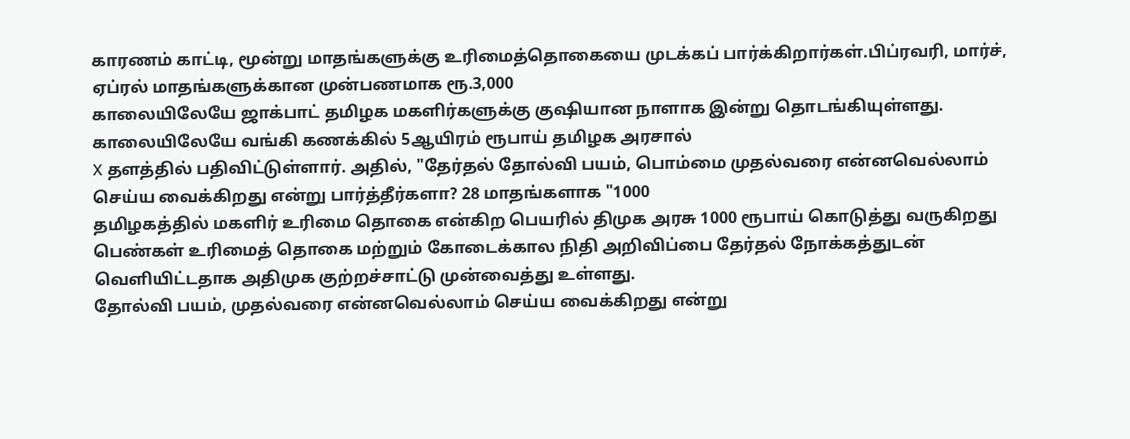காரணம் காட்டி, மூன்று மாதங்களுக்கு உரிமைத்தொகையை முடக்கப் பார்க்கிறார்கள்.பிப்ரவரி, மார்ச், ஏப்ரல் மாதங்களுக்கான முன்பணமாக ரூ.3,000
காலையிலேயே ஜாக்பாட் தமிழக மகளிர்களுக்கு குஷியான நாளாக இன்று தொடங்கியுள்ளது. காலையிலேயே வங்கி கணக்கில் 5ஆயிரம் ரூபாய் தமிழக அரசால்
X தளத்தில் பதிவிட்டுள்ளார். அதில், "தேர்தல் தோல்வி பயம், பொம்மை முதல்வரை என்னவெல்லாம் செய்ய வைக்கிறது என்று பார்த்தீர்களா? 28 மாதங்களாக "1000
தமிழகத்தில் மகளிர் உரிமை தொகை என்கிற பெயரில் திமுக அரசு 1000 ரூபாய் கொடுத்து வருகிறது
பெண்கள் உரிமைத் தொகை மற்றும் கோடைக்கால நிதி அறிவிப்பை தேர்தல் நோக்கத்துடன் வெளியிட்டதாக அதிமுக குற்றச்சாட்டு முன்வைத்து உள்ளது.
தோல்வி பயம், முதல்வரை என்னவெல்லாம் செய்ய வைக்கிறது என்று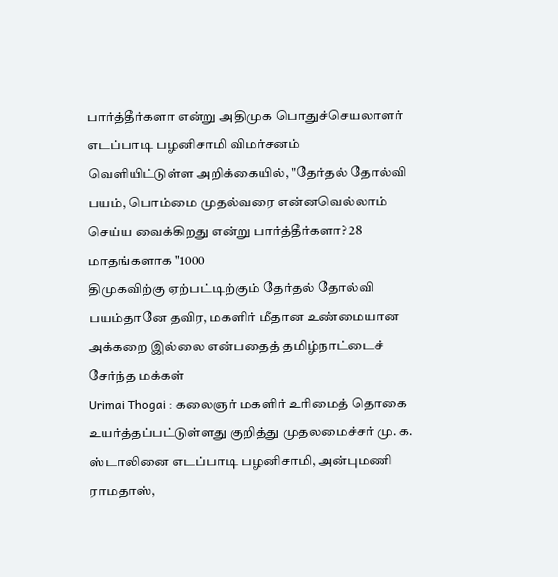பார்த்தீர்களா என்று அதிமுக பொதுச்செயலாளர் எடப்பாடி பழனிசாமி விமர்சனம்
வெளியிட்டுள்ள அறிக்கையில், "தேர்தல் தோல்வி பயம், பொம்மை முதல்வரை என்னவெல்லாம் செய்ய வைக்கிறது என்று பார்த்தீர்களா? 28 மாதங்களாக "1000
திமுகவிற்கு ஏற்பட்டிற்கும் தேர்தல் தோல்வி பயம்தானே தவிர, மகளிர் மீதான உண்மையான அக்கறை இல்லை என்பதைத் தமிழ்நாட்டைச் சேர்ந்த மக்கள்
Urimai Thogai : கலைஞர் மகளிர் உரிமைத் தொகை உயர்த்தப்பட்டுள்ளது குறித்து முதலமைச்சர் மு. க. ஸ்டாலினை எடப்பாடி பழனிசாமி, அன்புமணி ராமதாஸ்,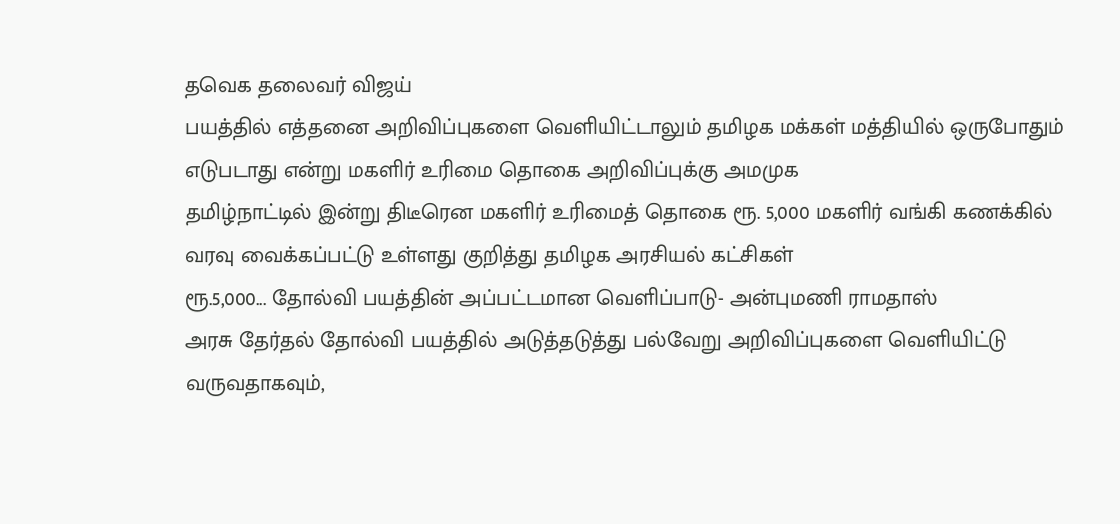தவெக தலைவர் விஜய்
பயத்தில் எத்தனை அறிவிப்புகளை வெளியிட்டாலும் தமிழக மக்கள் மத்தியில் ஒருபோதும் எடுபடாது என்று மகளிர் உரிமை தொகை அறிவிப்புக்கு அமமுக
தமிழ்நாட்டில் இன்று திடீரென மகளிர் உரிமைத் தொகை ரூ. 5,000 மகளிர் வங்கி கணக்கில் வரவு வைக்கப்பட்டு உள்ளது குறித்து தமிழக அரசியல் கட்சிகள்
ரூ.5,000... தோல்வி பயத்தின் அப்பட்டமான வெளிப்பாடு- அன்புமணி ராமதாஸ்
அரசு தேர்தல் தோல்வி பயத்தில் அடுத்தடுத்து பல்வேறு அறிவிப்புகளை வெளியிட்டு வருவதாகவும்,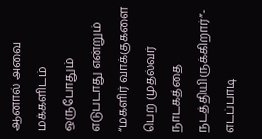ஆனால் அவை மக்களிடம் ஒருபோதும் எடுபடாது என்றும்
“மகளிர் வாக்குகளை பெற முதல்வர் நாடகத்தை நடத்தியிருக்கிறார்”- எடப்பாடி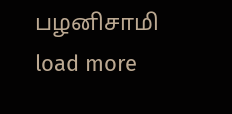பழனிசாமி
load more